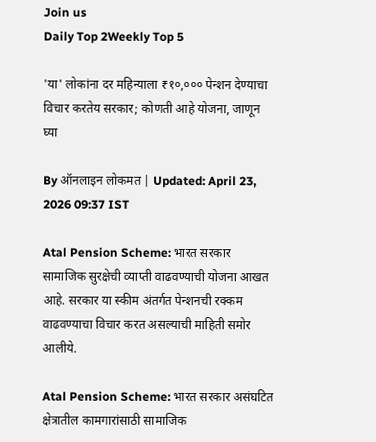Join us
Daily Top 2Weekly Top 5

'या' लोकांना दर महिन्याला ₹१०,००० पेन्शन देण्याचा विचार करतेय सरकार; कोणती आहे योजना, जाणून घ्या

By ऑनलाइन लोकमत | Updated: April 23, 2026 09:37 IST

Atal Pension Scheme: भारत सरकार सामाजिक सुरक्षेची व्याप्ती वाढवण्याची योजना आखत आहे. सरकार या स्कीम अंतर्गत पेन्शनची रक्कम वाढवण्याचा विचार करत असल्याची माहिती समोर आलीये.

Atal Pension Scheme: भारत सरकार असंघटित क्षेत्रातील कामगारांसाठी सामाजिक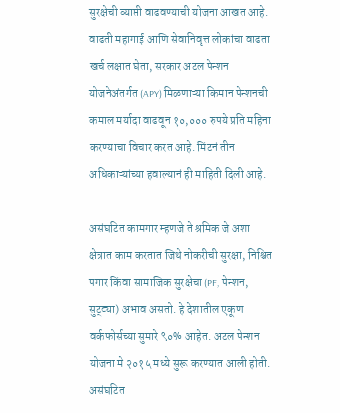सुरक्षेची व्याप्ती वाढवण्याची योजना आखत आहे. वाढती महागाई आणि सेवानिवृत्त लोकांचा वाढता खर्च लक्षात घेता, सरकार अटल पेन्शन योजनेअंतर्गत (APY) मिळणाऱ्या किमान पेन्शनची कमाल मर्यादा वाढवून १०,००० रुपये प्रति महिना करण्याचा विचार करत आहे. मिंटनं तीन अधिकाऱ्यांच्या हवाल्यानं ही माहिती दिली आहे.

असंघटित कामगार म्हणजे ते श्रमिक जे अशा क्षेत्रात काम करतात जिथे नोकरीची सुरक्षा, निश्चित पगार किंवा सामाजिक सुरक्षेचा (PF, पेन्शन, सुट्ट्या) अभाव असतो. हे देशातील एकूण वर्कफोर्सच्या सुमारे ९०% आहेत. अटल पेन्शन योजना मे २०१५ मध्ये सुरू करण्यात आली होती. असंघटित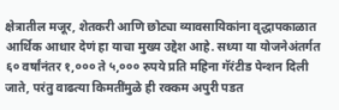क्षेत्रातील मजूर, शेतकरी आणि छोट्या व्यावसायिकांना वृद्धापकाळात आर्थिक आधार देणं हा याचा मुख्य उद्देश आहे. सध्या या योजनेअंतर्गत ६० वर्षांनंतर १,००० ते ५,००० रुपये प्रति महिना गॅरंटीड पेन्शन दिली जाते, परंतु वाढत्या किमतींमुळे ही रक्कम अपुरी पडत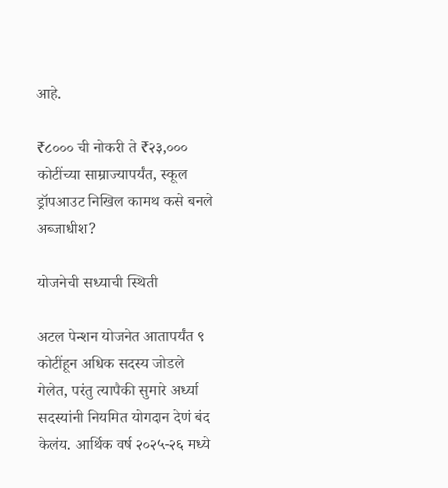आहे.

₹८००० ची नोकरी ते ₹२३,००० कोटींच्या साम्राज्यापर्यंत, स्कूल ड्रॉपआउट निखिल कामथ कसे बनले अब्जाधीश?

योजनेची सध्याची स्थिती

अटल पेन्शन योजनेत आतापर्यंत ९ कोटींहून अधिक सदस्य जोडले गेलेत, परंतु त्यापैकी सुमारे अर्ध्या सदस्यांनी नियमित योगदान देणं बंद केलंय. आर्थिक वर्ष २०२५-२६ मध्ये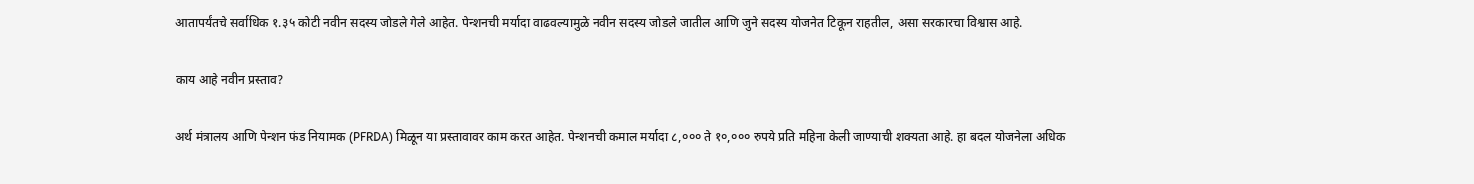आतापर्यंतचे सर्वाधिक १.३५ कोटी नवीन सदस्य जोडले गेले आहेत. पेन्शनची मर्यादा वाढवल्यामुळे नवीन सदस्य जोडले जातील आणि जुने सदस्य योजनेत टिकून राहतील, असा सरकारचा विश्वास आहे.

काय आहे नवीन प्रस्ताव?

अर्थ मंत्रालय आणि पेन्शन फंड नियामक (PFRDA) मिळून या प्रस्तावावर काम करत आहेत. पेन्शनची कमाल मर्यादा ८,००० ते १०,००० रुपये प्रति महिना केली जाण्याची शक्यता आहे. हा बदल योजनेला अधिक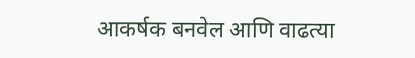आकर्षक बनवेल आणि वाढत्या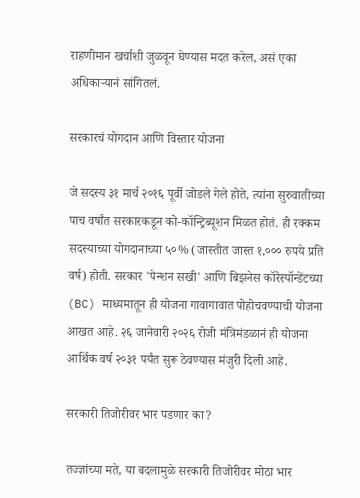राहणीमान खर्चाशी जुळवून घेण्यास मदत करेल, असं एका अधिकाऱ्यानं सांगितलं.

सरकारचं योगदान आणि विस्तार योजना

जे सदस्य ३१ मार्च २०१६ पूर्वी जोडले गेले होते, त्यांना सुरुवातीच्या पाच वर्षांत सरकारकडून को-कॉन्ट्रिब्यूशन मिळत होतं. ही रक्कम सदस्याच्या योगदानाच्या ५०% (जास्तीत जास्त १,००० रुपये प्रति वर्ष) होती. सरकार 'पेन्शन सखी' आणि बिझनेस कॉरेस्पॉन्डेंटच्या (BC) माध्यमातून ही योजना गावागावात पोहोचवण्याची योजना आखत आहे. २६ जानेवारी २०२६ रोजी मंत्रिमंडळानं ही योजना आर्थिक वर्ष २०३१ पर्यंत सुरू ठेवण्यास मंजुरी दिली आहे.

सरकारी तिजोरीवर भार पडणार का?

तज्ज्ञांच्या मते, या बदलामुळे सरकारी तिजोरीवर मोठा भार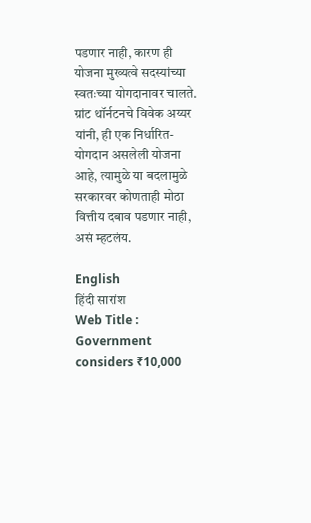पडणार नाही, कारण ही योजना मुख्यत्वे सदस्यांच्या स्वतःच्या योगदानावर चालते.  ग्रांट थॉर्नटनचे विवेक अय्यर यांनी, ही एक निर्धारित-योगदान असलेली योजना आहे, त्यामुळे या बदलामुळे सरकारवर कोणताही मोठा वित्तीय दबाव पडणार नाही, असं म्हटलंय.

English
हिंदी सारांश
Web Title : Government considers ₹10,000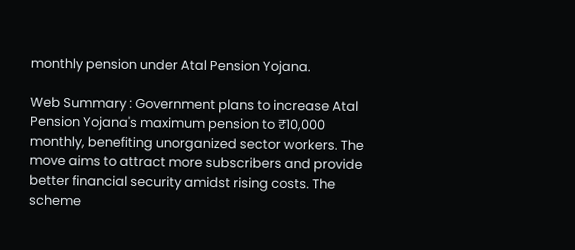monthly pension under Atal Pension Yojana.

Web Summary : Government plans to increase Atal Pension Yojana's maximum pension to ₹10,000 monthly, benefiting unorganized sector workers. The move aims to attract more subscribers and provide better financial security amidst rising costs. The scheme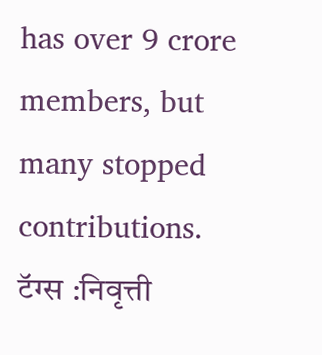has over 9 crore members, but many stopped contributions.
टॅग्स :निवृत्ती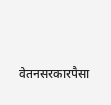वेतनसरकारपैसा